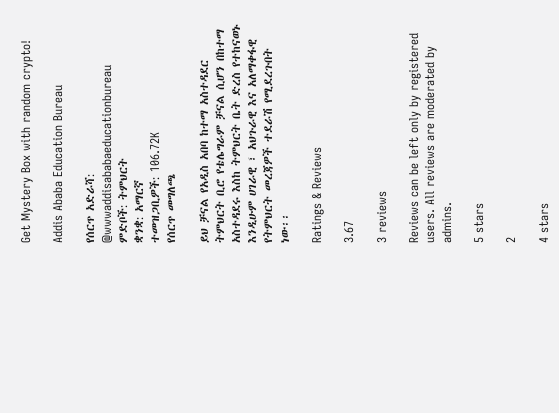Get Mystery Box with random crypto!

Addis Ababa Education Bureau

የሰርጥ አድራሻ: @wwwaddisababaeducationbureau
ምድቦች: ትምህርት
ቋንቋ: አማርኛ
ተመዝጋቢዎች: 106.72K
የሰርጥ መግለጫ

ይህ ቻናል የአዲስ አበባ ከተማ አስተዳደር ትምህርት ቢሮ የቴሌግራም ቻናል ሲሆን በከተማ አስተዳደሩ እስከ ትምህርት ቤት ድረስ የተከናወኑ እንዲሁም ሀገራዊ ፣ አህጉራዊ እና አለማቀፋዊ የትምህርት መረጃዎች ተደራሽ የሚደረጉበት ነው፡፡

Ratings & Reviews

3.67

3 reviews

Reviews can be left only by registered users. All reviews are moderated by admins.

5 stars

2

4 stars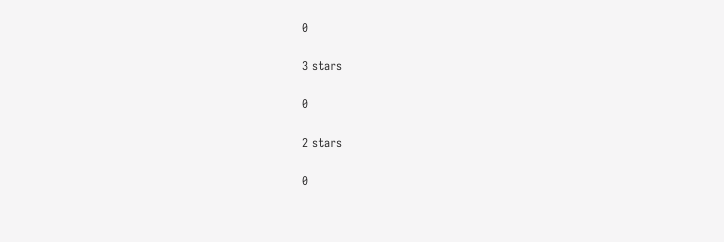0

3 stars

0

2 stars

0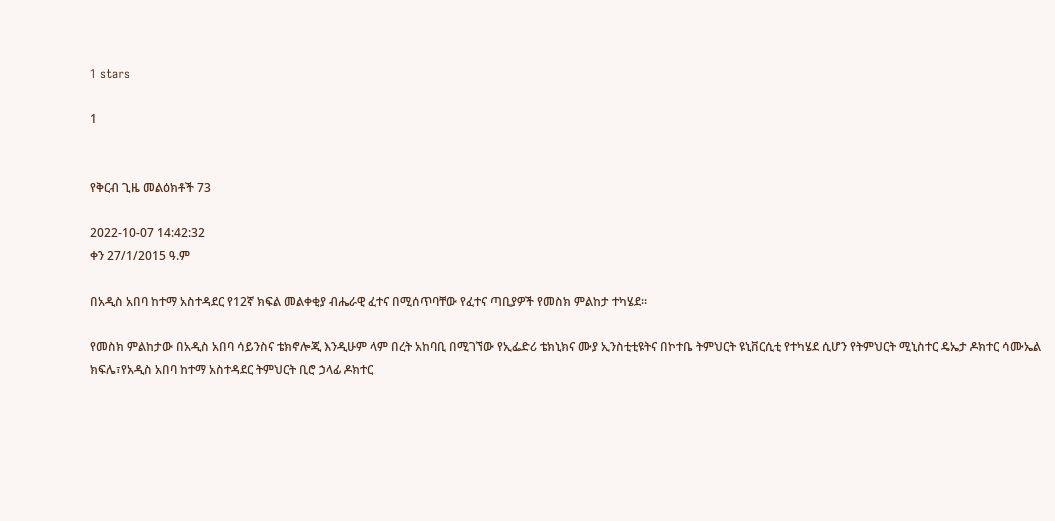1 stars

1


የቅርብ ጊዜ መልዕክቶች 73

2022-10-07 14:42:32
ቀን 27/1/2015 ዓ.ም

በአዲስ አበባ ከተማ አስተዳደር የ12ኛ ክፍል መልቀቂያ ብሔራዊ ፈተና በሚሰጥባቸው የፈተና ጣቢያዎች የመስክ ምልከታ ተካሄደ።

የመስክ ምልከታው በአዲስ አበባ ሳይንስና ቴክኖሎጂ እንዲሁም ላም በረት አከባቢ በሚገኘው የኢፌድሪ ቴክኒክና ሙያ ኢንስቲቲዩትና በኮተቤ ትምህርት ዩኒቨርሲቲ የተካሄደ ሲሆን የትምህርት ሚኒስተር ዴኤታ ዶክተር ሳሙኤል ክፍሌ፣የአዲስ አበባ ከተማ አስተዳደር ትምህርት ቢሮ ኃላፊ ዶክተር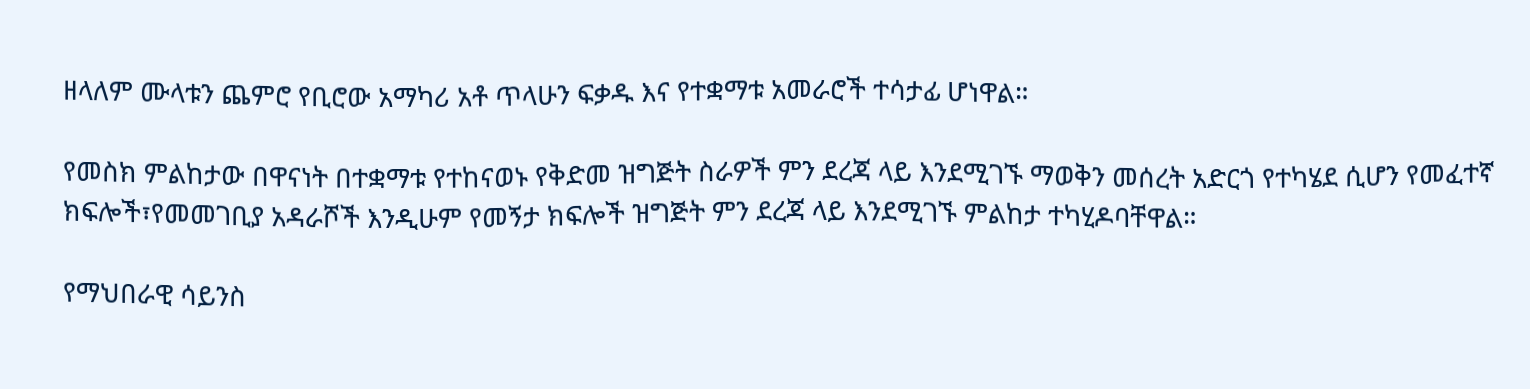ዘላለም ሙላቱን ጨምሮ የቢሮው አማካሪ አቶ ጥላሁን ፍቃዱ እና የተቋማቱ አመራሮች ተሳታፊ ሆነዋል።

የመስክ ምልከታው በዋናነት በተቋማቱ የተከናወኑ የቅድመ ዝግጅት ስራዎች ምን ደረጃ ላይ እንደሚገኙ ማወቅን መሰረት አድርጎ የተካሄደ ሲሆን የመፈተኛ ክፍሎች፣የመመገቢያ አዳራሾች እንዲሁም የመኝታ ክፍሎች ዝግጅት ምን ደረጃ ላይ እንደሚገኙ ምልከታ ተካሂዶባቸዋል።

የማህበራዊ ሳይንስ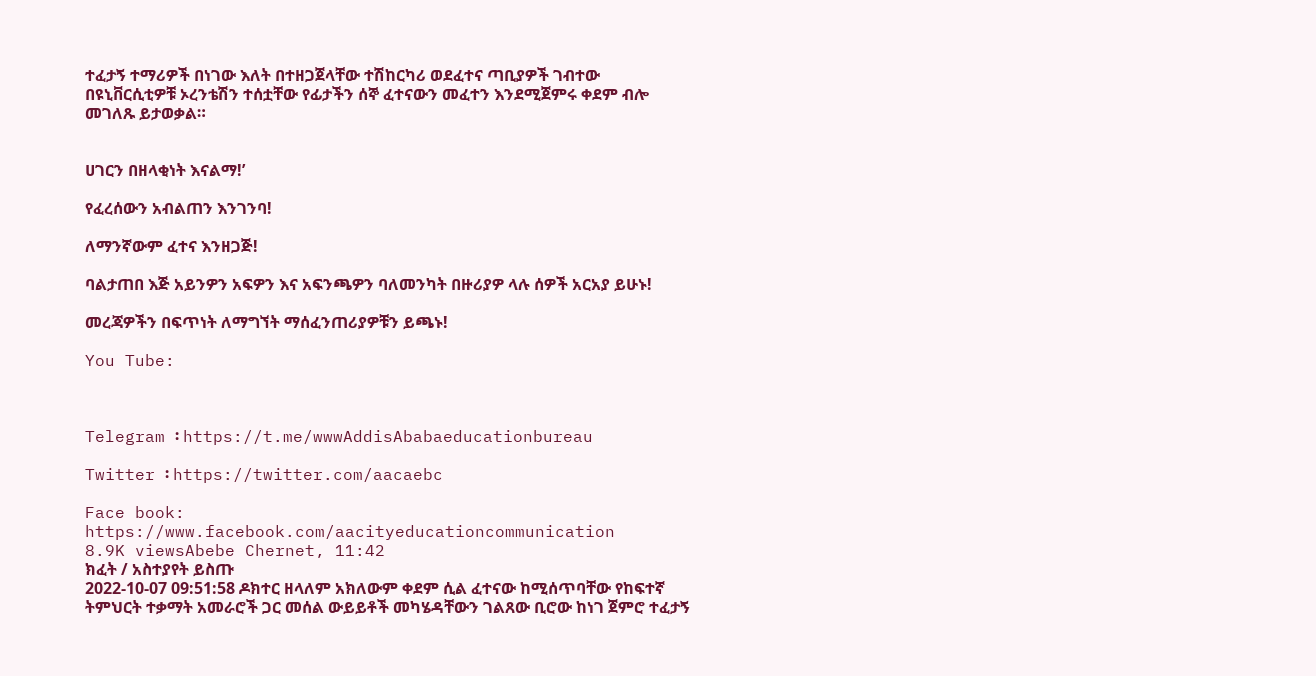ተፈታኝ ተማሪዎች በነገው እለት በተዘጋጀላቸው ተሽከርካሪ ወደፈተና ጣቢያዎች ገብተው በዩኒቨርሲቲዎቹ ኦረንቴሽን ተሰቷቸው የፊታችን ሰኞ ፈተናውን መፈተን እንደሚጀምሩ ቀደም ብሎ መገለጹ ይታወቃል።


ሀገርን በዘላቂነት እናልማ!’

የፈረሰውን አብልጠን እንገንባ!

ለማንኛውም ፈተና እንዘጋጅ!

ባልታጠበ እጅ አይንዎን አፍዎን እና አፍንጫዎን ባለመንካት በዙሪያዎ ላሉ ሰዎች አርአያ ይሁኑ!

መረጃዎችን በፍጥነት ለማግኘት ማሰፈንጠሪያዎቹን ይጫኑ!

You Tube:



Telegram ፡ https://t.me/wwwAddisAbabaeducationbureau

Twitter ፡ https://twitter.com/aacaebc

Face book: https://www.facebook.com/aacityeducationcommunication
8.9K viewsAbebe Chernet, 11:42
ክፈት / አስተያየት ይስጡ
2022-10-07 09:51:58 ዶክተር ዘላለም አክለውም ቀደም ሲል ፈተናው ከሚሰጥባቸው የከፍተኛ ትምህርት ተቃማት አመራሮች ጋር መሰል ውይይቶች መካሄዳቸውን ገልጸው ቢሮው ከነገ ጀምሮ ተፈታኝ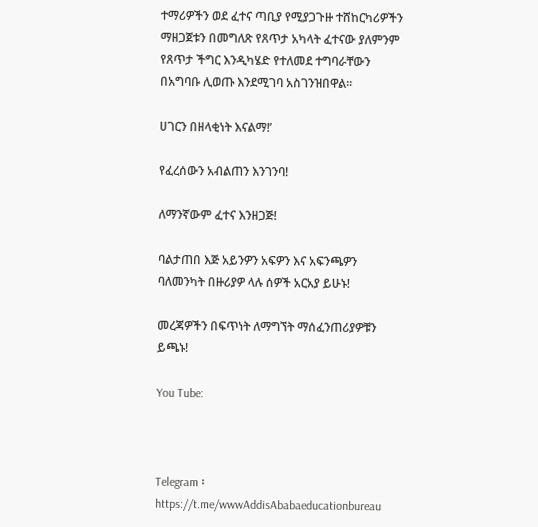ተማሪዎችን ወደ ፈተና ጣቢያ የሚያጋጉዙ ተሸከርካሪዎችን ማዘጋጀቱን በመግለጽ የጸጥታ አካላት ፈተናው ያለምንም የጸጥታ ችግር እንዲካሄድ የተለመደ ተግባራቸውን በአግባቡ ሊወጡ እንደሚገባ አስገንዝበዋል፡፡

ሀገርን በዘላቂነት እናልማ!’

የፈረሰውን አብልጠን እንገንባ!

ለማንኛውም ፈተና እንዘጋጅ!

ባልታጠበ እጅ አይንዎን አፍዎን እና አፍንጫዎን ባለመንካት በዙሪያዎ ላሉ ሰዎች አርአያ ይሁኑ!

መረጃዎችን በፍጥነት ለማግኘት ማሰፈንጠሪያዎቹን ይጫኑ!

You Tube:



Telegram ፡ https://t.me/wwwAddisAbabaeducationbureau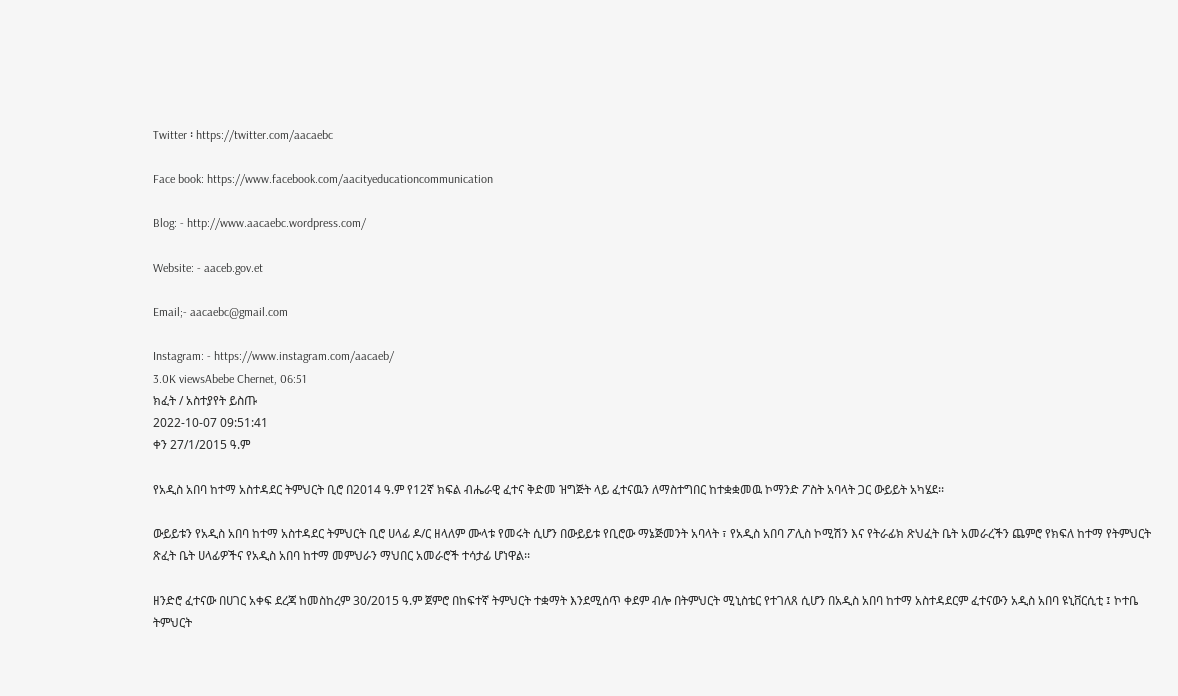Twitter ፡ https://twitter.com/aacaebc

Face book: https://www.facebook.com/aacityeducationcommunication

Blog: - http://www.aacaebc.wordpress.com/

Website: - aaceb.gov.et

Email;- aacaebc@gmail.com

Instagram: - https://www.instagram.com/aacaeb/
3.0K viewsAbebe Chernet, 06:51
ክፈት / አስተያየት ይስጡ
2022-10-07 09:51:41
ቀን 27/1/2015 ዓ.ም

የአዲስ አበባ ከተማ አስተዳደር ትምህርት ቢሮ በ2014 ዓ.ም የ12ኛ ክፍል ብሔራዊ ፈተና ቅድመ ዝግጅት ላይ ፈተናዉን ለማስተግበር ከተቋቋመዉ ኮማንድ ፖስት አባላት ጋር ውይይት አካሄደ፡፡

ውይይቱን የአዲስ አበባ ከተማ አስተዳደር ትምህርት ቢሮ ሀላፊ ዶ/ር ዘላለም ሙላቱ የመሩት ሲሆን በውይይቱ የቢሮው ማኔጅመንት አባላት ፣ የአዲስ አበባ ፖሊስ ኮሚሽን እና የትራፊክ ጽህፈት ቤት አመራረችን ጨምሮ የክፍለ ከተማ የትምህርት ጽፈት ቤት ሀላፊዎችና የአዲስ አበባ ከተማ መምህራን ማህበር አመራሮች ተሳታፊ ሆነዋል፡፡

ዘንድሮ ፈተናው በሀገር አቀፍ ደረጃ ከመስከረም 30/2015 ዓ.ም ጀምሮ በከፍተኛ ትምህርት ተቋማት እንደሚሰጥ ቀደም ብሎ በትምህርት ሚኒስቴር የተገለጸ ሲሆን በአዲስ አበባ ከተማ አስተዳደርም ፈተናውን አዲስ አበባ ዩኒቨርሲቲ ፤ ኮተቤ ትምህርት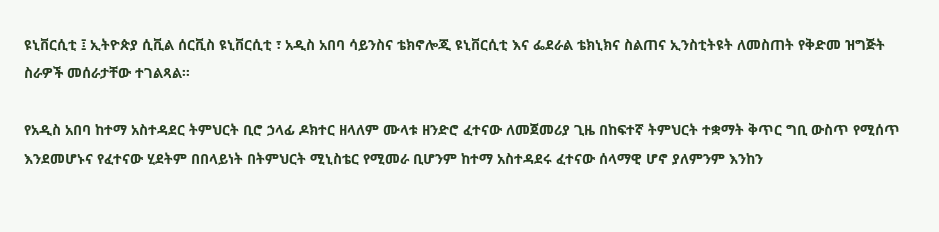ዩኒቨርሲቲ ፤ ኢትዮጵያ ሲቪል ሰርቪስ ዩኒቨርሲቲ ፣ አዲስ አበባ ሳይንስና ቴክኖሎጂ ዩኒቨርሲቲ እና ፌደራል ቴክኒክና ስልጠና ኢንስቲትዩት ለመስጠት የቅድመ ዝግጅት ስራዎች መሰራታቸው ተገልጻል፡፡

የአዲስ አበባ ከተማ አስተዳደር ትምህርት ቢሮ ኃላፊ ዶክተር ዘላለም ሙላቱ ዘንድሮ ፈተናው ለመጀመሪያ ጊዜ በከፍተኛ ትምህርት ተቋማት ቅጥር ግቢ ውስጥ የሚሰጥ እንደመሆኑና የፈተናው ሂደትም በበላይነት በትምህርት ሚኒስቴር የሚመራ ቢሆንም ከተማ አስተዳደሩ ፈተናው ሰላማዊ ሆኖ ያለምንም እንከን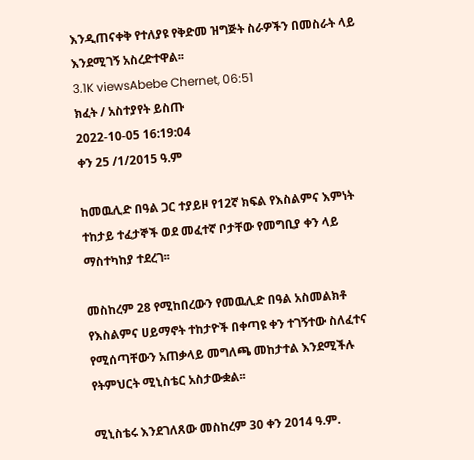እንዲጠናቀቅ የተለያዩ የቅድመ ዝግጅት ስራዎችን በመስራት ላይ እንደሚገኝ አስረድተዋል፡፡
3.1K viewsAbebe Chernet, 06:51
ክፈት / አስተያየት ይስጡ
2022-10-05 16:19:04
ቀን 25 /1/2015 ዓ.ም

ከመዉሊድ በዓል ጋር ተያይዞ የ12ኛ ክፍል የእስልምና እምነት ተከታይ ተፈታኞች ወደ መፈተኛ ቦታቸው የመግቢያ ቀን ላይ ማስተካከያ ተደረገ፡፡

መስከረም 28 የሚከበረውን የመዉሊድ በዓል አስመልክቶ የእስልምና ሀይማኖት ተከታዮች በቀጣዩ ቀን ተገኝተው ስለፈተና የሚሰጣቸውን አጠቃላይ መግለጫ መከታተል እንደሚችሉ የትምህርት ሚኒስቴር አስታውቋል፡፡

ሚኒስቴሩ እንደገለጸው መስከረም 30 ቀን 2014 ዓ.ም.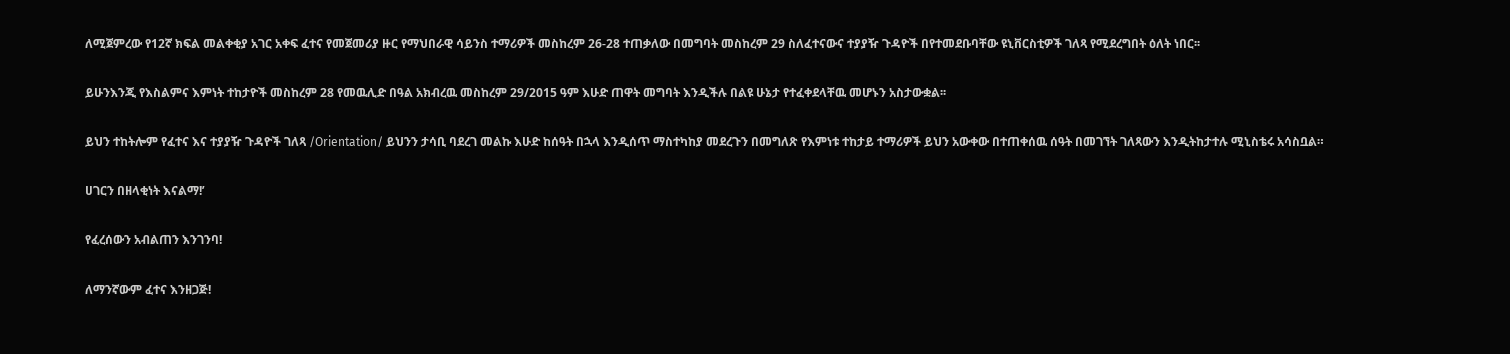ለሚጀምረው የ12ኛ ክፍል መልቀቂያ አገር አቀፍ ፈተና የመጀመሪያ ዙር የማህበራዊ ሳይንስ ተማሪዎች መስከረም 26-28 ተጠቃለው በመግባት መስከረም 29 ስለፈተናውና ተያያዥ ጉዳዮች በየተመደቡባቸው ዩኒቨርስቲዎች ገለጻ የሚደረግበት ዕለት ነበር፡፡

ይሁንእንጂ የእስልምና እምነት ተከታዮች መስከረም 28 የመዉሊድ በዓል አክብረዉ መስከረም 29/2015 ዓም እሁድ ጠዋት መግባት እንዲችሉ በልዩ ሁኔታ የተፈቀደላቸዉ መሆኑን አስታውቋል፡፡

ይህን ተከትሎም የፈተና እና ተያያዥ ጉዳዮች ገለጻ /Orientation/ ይህንን ታሳቢ ባደረገ መልኩ እሁድ ከሰዓት በኋላ እንዲሰጥ ማስተካከያ መደረጉን በመግለጽ የእምነቱ ተከታይ ተማሪዎች ይህን አውቀው በተጠቀሰዉ ሰዓት በመገኘት ገለጻውን እንዲትከታተሉ ሚኒስቴሩ አሳስቧል።

ሀገርን በዘላቂነት እናልማ!’

የፈረሰውን አብልጠን እንገንባ!

ለማንኛውም ፈተና እንዘጋጅ!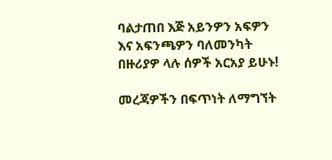ባልታጠበ እጅ አይንዎን አፍዎን እና አፍንጫዎን ባለመንካት በዙሪያዎ ላሉ ሰዎች አርአያ ይሁኑ!

መረጃዎችን በፍጥነት ለማግኘት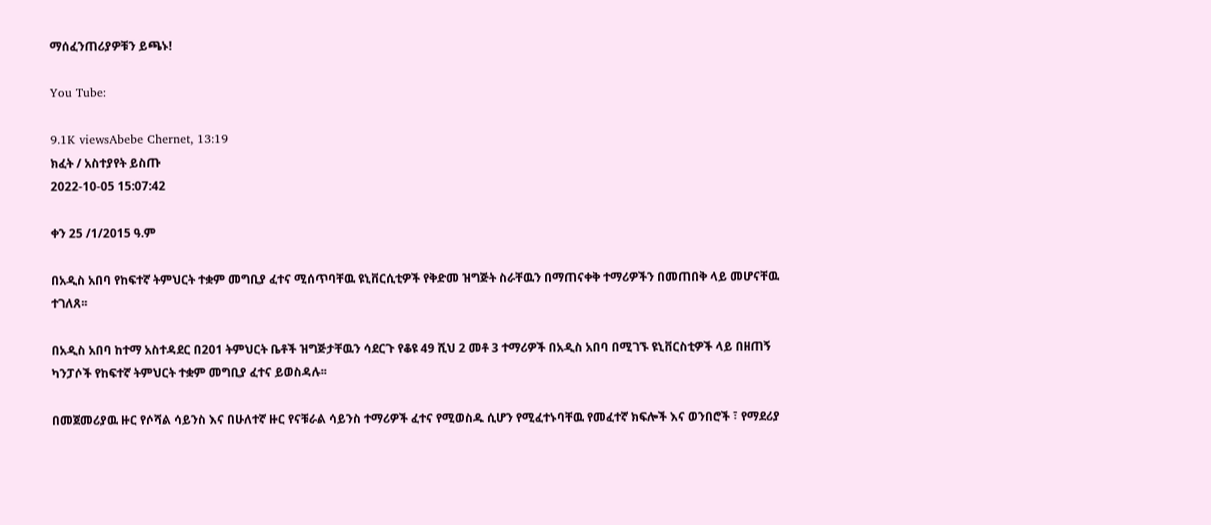ማሰፈንጠሪያዎቹን ይጫኑ!

You Tube:

9.1K viewsAbebe Chernet, 13:19
ክፈት / አስተያየት ይስጡ
2022-10-05 15:07:42

ቀን 25 /1/2015 ዓ.ም

በአዲስ አበባ የከፍተኛ ትምህርት ተቋም መግቢያ ፈተና ሚሰጥባቸዉ ዩኒቨርሲቲዎች የቅድመ ዝግጅት ስራቸዉን በማጠናቀቅ ተማሪዎችን በመጠበቅ ላይ መሆናቸዉ ተገለጸ፡፡

በአዲስ አበባ ከተማ አስተዳደር በ201 ትምህርት ቤቶች ዝግጅታቸዉን ሳደርጉ የቆዩ 49 ሺህ 2 መቶ 3 ተማሪዎች በአዲስ አበባ በሚገኙ ዩኒቨርስቲዎች ላይ በዘጠኝ ካንፓሶች የከፍተኛ ትምህርት ተቋም መግቢያ ፈተና ይወስዳሉ፡፡

በመጀመሪያዉ ዙር የሶሻል ሳይንስ እና በሁለተኛ ዙር የናቹራል ሳይንስ ተማሪዎች ፈተና የሚወስዱ ሲሆን የሚፈተኑባቸዉ የመፈተኛ ክፍሎች እና ወንበሮች ፣ የማደሪያ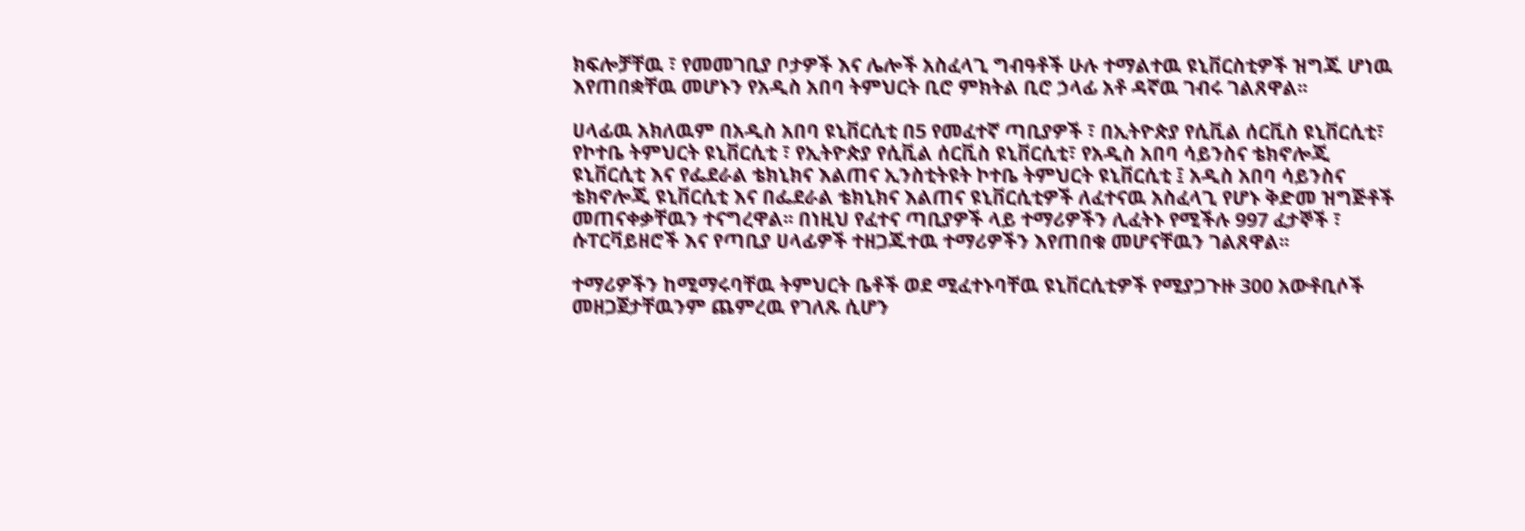ክፍሎቻቸዉ ፣ የመመገቢያ ቦታዎች እና ሌሎች አስፈላጊ ግብዓቶች ሁሉ ተማልተዉ ዩኒቨርስቲዎች ዝግጁ ሆነዉ እየጠበቋቸዉ መሆኑን የአዲስ አበባ ትምህርት ቢሮ ምክትል ቢሮ ኃላፊ አቶ ዳኛዉ ገብሩ ገልጸዋል፡፡

ሀላፊዉ አክለዉም በአዲስ አበባ ዩኒቨርሲቲ በ5 የመፈተኛ ጣቢያዎች ፣ በኢትዮጵያ የሲቪል ሰርቪስ ዩኒቨርሲቲ፣ የኮተቤ ትምህርት ዩኒቨርሲቲ ፣ የኢትዮጵያ የሲቪል ሰርቪስ ዩኒቨርሲቲ፣ የአዲስ አበባ ሳይንስና ቴክኖሎጂ ዩኒቨርሲቲ እና የፌደራል ቴክኒክና እልጠና ኢንስቲትዩት ኮተቤ ትምህርት ዩኒቨርሲቲ ፤ አዲስ አበባ ሳይንስና ቴክኖሎጂ ዩኒቨርሲቲ እና በፌደራል ቴክኒክና እልጠና ዩኒቨርሲቲዎች ለፈተናዉ አስፈላጊ የሆኑ ቅድመ ዝግጅቶች መጠናቀቃቸዉን ተናግረዋል፡፡ በነዚህ የፈተና ጣቢያዎች ላይ ተማሪዎችን ሊፈትኑ የሚችሉ 997 ፈታኞች ፣ ሱፐርቫይዘሮች እና የጣቢያ ሀላፊዎች ተዘጋጁተዉ ተማሪዎችን እየጠበቁ መሆናቸዉን ገልጸዋል፡፡

ተማሪዎችን ከሚማሩባቸዉ ትምህርት ቤቶች ወደ ሚፈተኑባቸዉ ዩኒቨርሲቲዎች የሚያጋጉዙ 300 አውቶቢሶች መዘጋጀታቸዉንም ጨምረዉ የገለጹ ሲሆን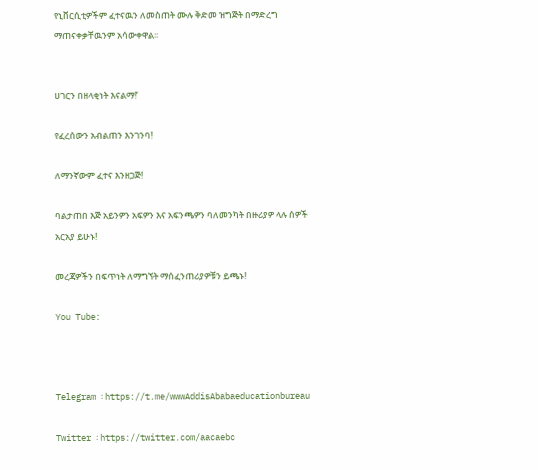የኒቨርሲቲዎችም ፈተናዉን ለመስጠት ሙሉ ቅድመ ዝግጅት በማድረግ ማጠናቀቃቸዉንም አሳውቀዋል፡፡


ሀገርን በዘላቂነት እናልማ!’

የፈረሰውን አብልጠን እንገንባ!

ለማንኛውም ፈተና እንዘጋጅ!

ባልታጠበ እጅ አይንዎን አፍዎን እና አፍንጫዎን ባለመንካት በዙሪያዎ ላሉ ሰዎች አርአያ ይሁኑ!

መረጃዎችን በፍጥነት ለማግኘት ማሰፈንጠሪያዎቹን ይጫኑ!

You Tube:



Telegram ፡ https://t.me/wwwAddisAbabaeducationbureau

Twitter ፡ https://twitter.com/aacaebc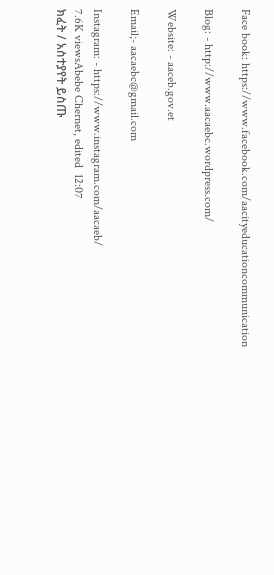Face book: https://www.facebook.com/aacityeducationcommunication

Blog: - http://www.aacaebc.wordpress.com/

Website: - aaceb.gov.et

Email;- aacaebc@gmail.com

Instagram: - https://www.instagram.com/aacaeb/
7.6K viewsAbebe Chernet, edited  12:07
ክፈት / አስተያየት ይስጡ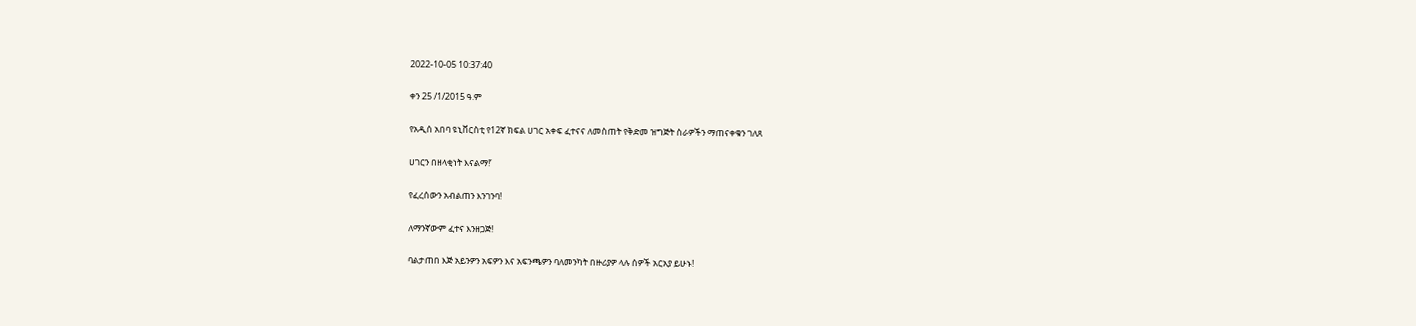2022-10-05 10:37:40

ቀን 25 /1/2015 ዓ.ም

የአዲሰ አበባ ዩኒቨርስቲ የ12ኛ ክፍል ሀገር አቀፍ ፈተናና ለመስጠት የቅድመ ዝግጅት ስራዎችን ማጠናቀቁን ገለጸ

ሀገርን በዘላቂነት እናልማ!’

የፈረሰውን አብልጠን እንገንባ!

ለማንኛውም ፈተና እንዘጋጅ!

ባልታጠበ እጅ አይንዎን አፍዎን እና አፍንጫዎን ባለመንካት በዙሪያዎ ላሉ ሰዎች አርአያ ይሁኑ!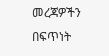መረጃዎችን በፍጥነት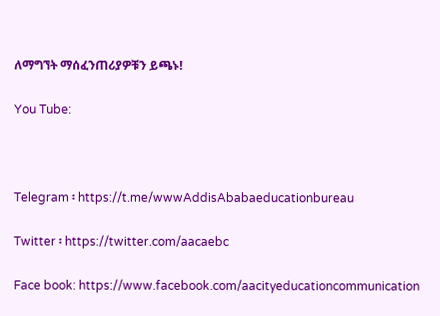ለማግኘት ማሰፈንጠሪያዎቹን ይጫኑ!

You Tube:



Telegram ፡ https://t.me/wwwAddisAbabaeducationbureau

Twitter ፡ https://twitter.com/aacaebc

Face book: https://www.facebook.com/aacityeducationcommunication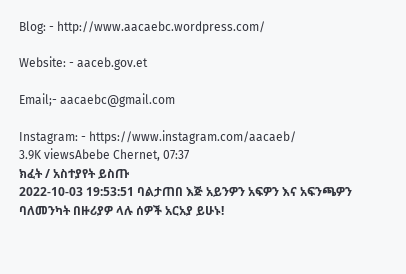Blog: - http://www.aacaebc.wordpress.com/

Website: - aaceb.gov.et

Email;- aacaebc@gmail.com

Instagram: - https://www.instagram.com/aacaeb/
3.9K viewsAbebe Chernet, 07:37
ክፈት / አስተያየት ይስጡ
2022-10-03 19:53:51 ባልታጠበ እጅ አይንዎን አፍዎን እና አፍንጫዎን ባለመንካት በዙሪያዎ ላሉ ሰዎች አርአያ ይሁኑ!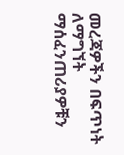መረጃዎችን በፍጥነት ለማግኘት ማሰፈንጠሪያዎቹን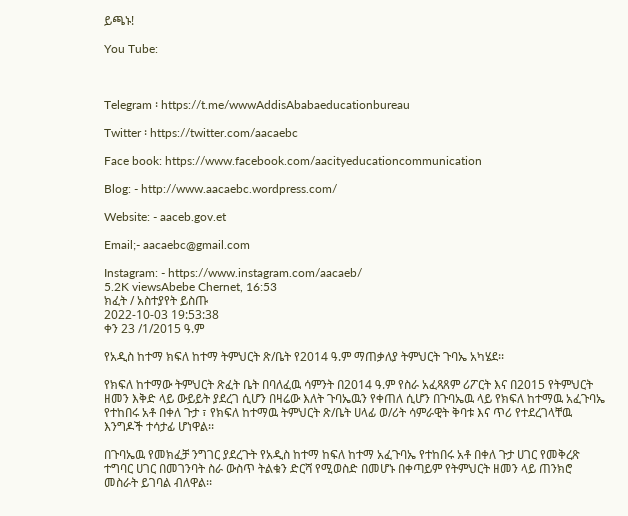ይጫኑ!

You Tube:



Telegram ፡ https://t.me/wwwAddisAbabaeducationbureau

Twitter ፡ https://twitter.com/aacaebc

Face book: https://www.facebook.com/aacityeducationcommunication

Blog: - http://www.aacaebc.wordpress.com/

Website: - aaceb.gov.et

Email;- aacaebc@gmail.com

Instagram: - https://www.instagram.com/aacaeb/
5.2K viewsAbebe Chernet, 16:53
ክፈት / አስተያየት ይስጡ
2022-10-03 19:53:38
ቀን 23 /1/2015 ዓ.ም

የአዲስ ከተማ ክፍለ ከተማ ትምህርት ጽ/ቤት የ2014 ዓ.ም ማጠቃለያ ትምህርት ጉባኤ አካሄደ፡፡

የክፍለ ከተማው ትምህርት ጽፈት ቤት በባለፈዉ ሳምንት በ2014 ዓ.ም የስራ አፈጻጸም ሪፖርት እና በ2015 የትምህርት ዘመን እቅድ ላይ ውይይት ያደረገ ሲሆን በዛሬው እለት ጉባኤዉን የቀጠለ ሲሆን በጉባኤዉ ላይ የክፍለ ከተማዉ አፈጉባኤ የተከበሩ አቶ በቀለ ጉታ ፣ የክፍለ ከተማዉ ትምህርት ጽ/ቤት ሀላፊ ወ/ሪት ሳምራዊት ቅባቱ እና ጥሪ የተደረገላቸዉ እንግዶች ተሳታፊ ሆነዋል፡፡

በጉባኤዉ የመክፈቻ ንግገር ያደረጉት የአዲስ ከተማ ከፍለ ከተማ አፈጉባኤ የተከበሩ አቶ በቀለ ጉታ ሀገር የመቅረጽ ተግባር ሀገር በመገንባት ስራ ውስጥ ትልቁን ድርሻ የሚወስድ በመሆኑ በቀጣይም የትምህርት ዘመን ላይ ጠንክሮ መስራት ይገባል ብለዋል፡፡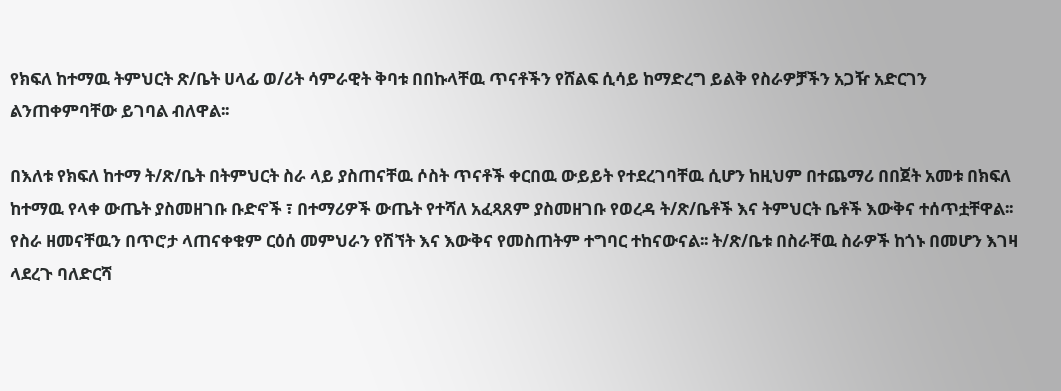የክፍለ ከተማዉ ትምህርት ጽ/ቤት ሀላፊ ወ/ሪት ሳምራዊት ቅባቱ በበኩላቸዉ ጥናቶችን የሸልፍ ሲሳይ ከማድረግ ይልቅ የስራዎቻችን አጋዥ አድርገን ልንጠቀምባቸው ይገባል ብለዋል፡፡

በእለቱ የክፍለ ከተማ ት/ጽ/ቤት በትምህርት ስራ ላይ ያስጠናቸዉ ሶስት ጥናቶች ቀርበዉ ውይይት የተደረገባቸዉ ሲሆን ከዚህም በተጨማሪ በበጀት አመቱ በክፍለ ከተማዉ የላቀ ውጤት ያስመዘገቡ ቡድኖች ፣ በተማሪዎች ውጤት የተሻለ አፈጻጸም ያስመዘገቡ የወረዳ ት/ጽ/ቤቶች እና ትምህርት ቤቶች እውቅና ተሰጥቷቸዋል፡፡ የስራ ዘመናቸዉን በጥሮታ ላጠናቀቁም ርዕሰ መምህራን የሽኘት እና እውቅና የመስጠትም ተግባር ተከናውናል፡፡ ት/ጽ/ቤቱ በስራቸዉ ስራዎች ከጎኑ በመሆን እገዛ ላደረጉ ባለድርሻ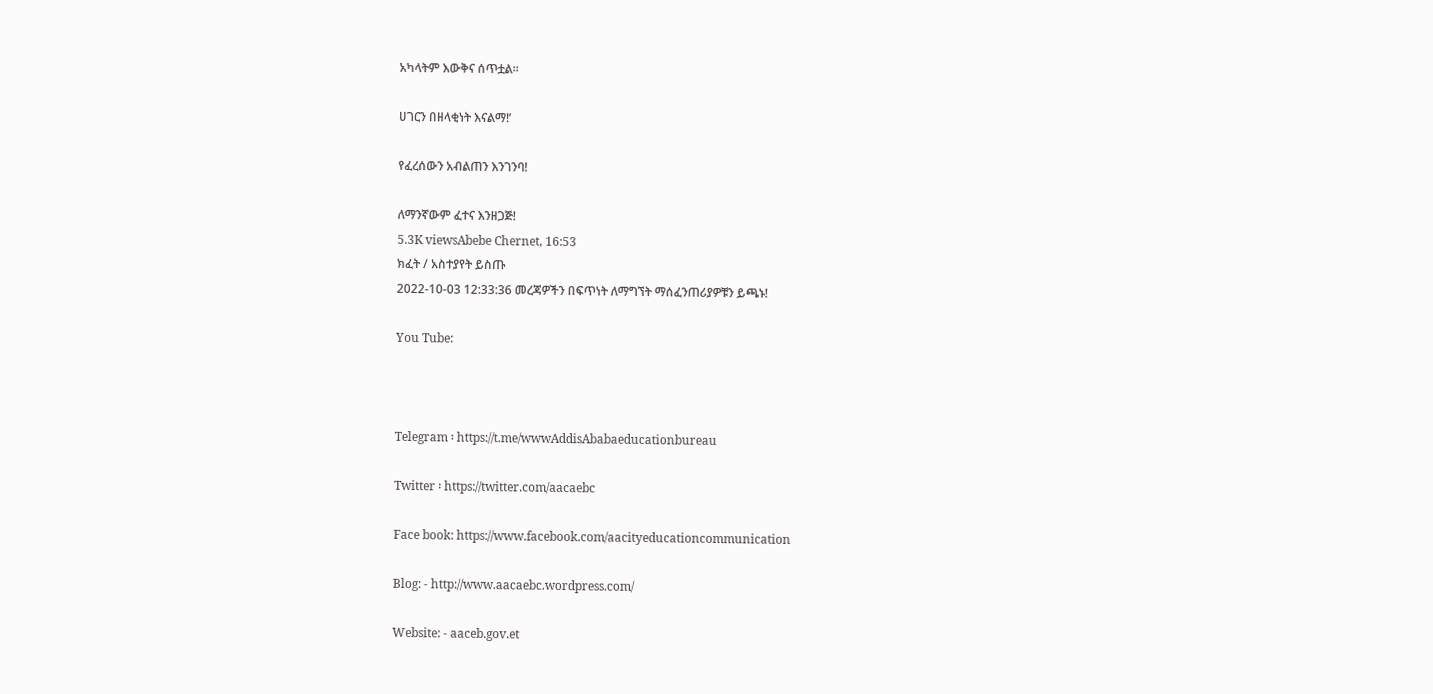አካላትም እውቅና ሰጥቷል፡፡

ሀገርን በዘላቂነት እናልማ!’

የፈረሰውን አብልጠን እንገንባ!

ለማንኛውም ፈተና እንዘጋጅ!
5.3K viewsAbebe Chernet, 16:53
ክፈት / አስተያየት ይስጡ
2022-10-03 12:33:36 መረጃዎችን በፍጥነት ለማግኘት ማሰፈንጠሪያዎቹን ይጫኑ!

You Tube:



Telegram ፡ https://t.me/wwwAddisAbabaeducationbureau

Twitter ፡ https://twitter.com/aacaebc

Face book: https://www.facebook.com/aacityeducationcommunication

Blog: - http://www.aacaebc.wordpress.com/

Website: - aaceb.gov.et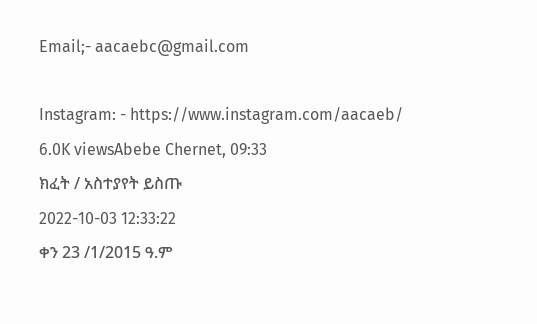Email;- aacaebc@gmail.com

Instagram: - https://www.instagram.com/aacaeb/
6.0K viewsAbebe Chernet, 09:33
ክፈት / አስተያየት ይስጡ
2022-10-03 12:33:22
ቀን 23 /1/2015 ዓ.ም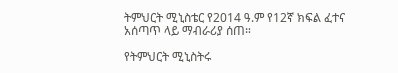ትምህርት ሚኒስቴር የ2014 ዓ.ም የ12ኛ ክፍል ፈተና አሰጣጥ ላይ ማብራሪያ ሰጠ።

የትምህርት ሚኒስትሩ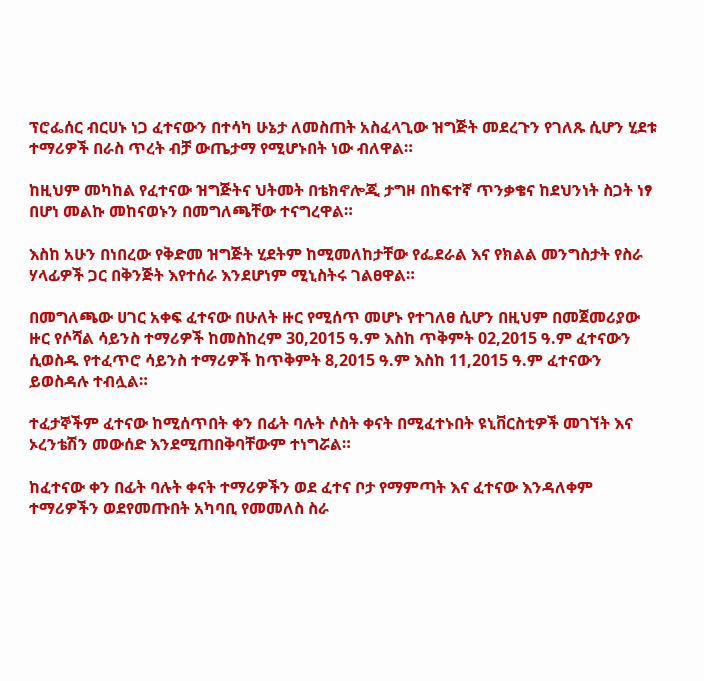ፕሮፌሰር ብርሀኑ ነጋ ፈተናውን በተሳካ ሁኔታ ለመስጠት አስፈላጊው ዝግጅት መደረጉን የገለጹ ሲሆን ሂደቱ ተማሪዎች በራስ ጥረት ብቻ ውጤታማ የሚሆኑበት ነው ብለዋል።

ከዚህም መካከል የፈተናው ዝግጅትና ህትመት በቴክኖሎጂ ታግዞ በከፍተኛ ጥንቃቄና ከደህንነት ስጋት ነፃ በሆነ መልኩ መከናወኑን በመግለጫቸው ተናግረዋል።

እስከ አሁን በነበረው የቅድመ ዝግጅት ሂደትም ከሚመለከታቸው የፌደራል እና የክልል መንግስታት የስራ ሃላፊዎች ጋር በቅንጅት እየተሰራ እንደሆነም ሚኒስትሩ ገልፀዋል።

በመግለጫው ሀገር አቀፍ ፈተናው በሁለት ዙር የሚሰጥ መሆኑ የተገለፀ ሲሆን በዚህም በመጀመሪያው ዙር የሶሻል ሳይንስ ተማሪዎች ከመስከረም 30,2015 ዓ.ም እስከ ጥቅምት 02,2015 ዓ.ም ፈተናውን ሲወስዱ የተፈጥሮ ሳይንስ ተማሪዎች ከጥቅምት 8,2015 ዓ.ም እስከ 11,2015 ዓ.ም ፈተናውን ይወስዳሉ ተብሏል።

ተፈታኞችም ፈተናው ከሚሰጥበት ቀን በፊት ባሉት ሶስት ቀናት በሚፈተኑበት ዩኒቨርስቲዎች መገኘት እና ኦረንቴሽን መውሰድ እንደሚጠበቅባቸውም ተነግሯል።

ከፈተናው ቀን በፊት ባሉት ቀናት ተማሪዎችን ወደ ፈተና ቦታ የማምጣት እና ፈተናው እንዳለቀም ተማሪዎችን ወደየመጡበት አካባቢ የመመለስ ስራ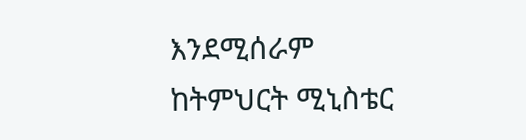እንደሚሰራም ከትምህርት ሚኒስቴር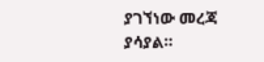ያገኘነው መረጃ ያሳያል።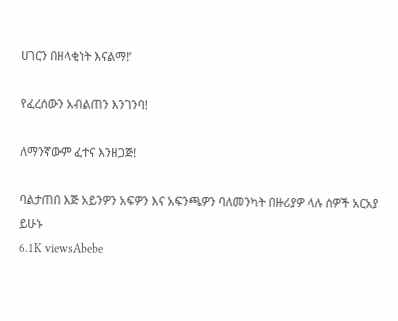ሀገርን በዘላቂነት እናልማ!’

የፈረሰውን አብልጠን እንገንባ!

ለማንኛውም ፈተና እንዘጋጅ!

ባልታጠበ እጅ አይንዎን አፍዎን እና አፍንጫዎን ባለመንካት በዙሪያዎ ላሉ ሰዎች አርአያ ይሁኑ
6.1K viewsAbebe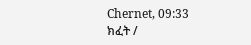Chernet, 09:33
ክፈት /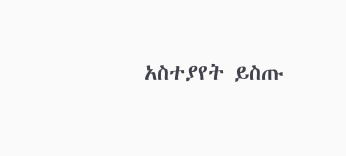አስተያየት ይስጡ